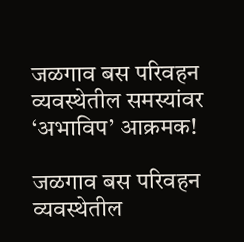जळगाव बस परिवहन व्यवस्थेतील समस्यांवर ‘अभाविप’ आक्रमक!

जळगाव बस परिवहन व्यवस्थेतील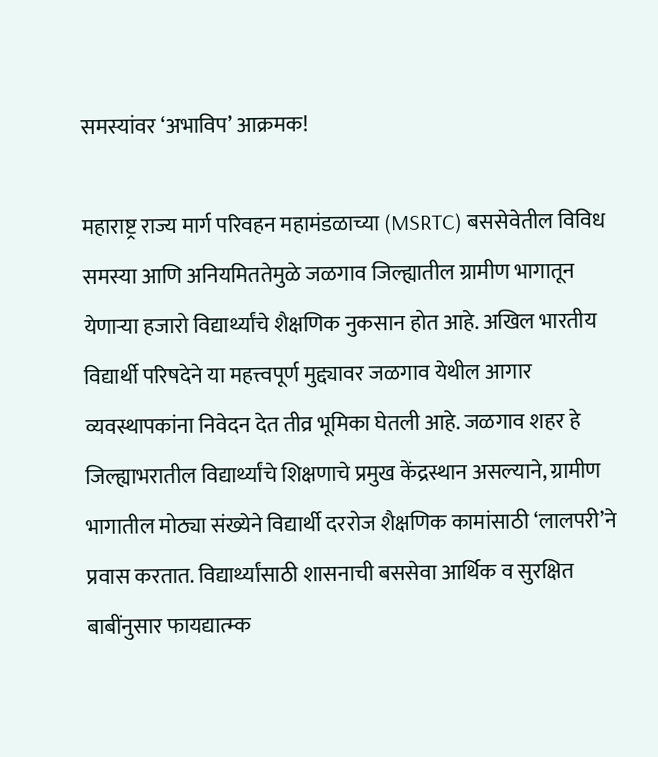समस्यांवर ‘अभाविप’ आक्रमक!

महाराष्ट्र राज्य मार्ग परिवहन महामंडळाच्या (MSRTC) बससेवेतील विविध समस्या आणि अनियमिततेमुळे जळगाव जिल्ह्यातील ग्रामीण भागातून येणाऱ्या हजारो विद्यार्थ्यांचे शैक्षणिक नुकसान होत आहे. अखिल भारतीय विद्यार्थी परिषदेने या महत्त्वपूर्ण मुद्द्यावर जळगाव येथील आगार व्यवस्थापकांना निवेदन देत तीव्र भूमिका घेतली आहे. जळगाव शहर हे जिल्ह्याभरातील विद्यार्थ्यांचे शिक्षणाचे प्रमुख केंद्रस्थान असल्याने, ग्रामीण भागातील मोठ्या संख्येने विद्यार्थी दररोज शैक्षणिक कामांसाठी ‘लालपरी’ने प्रवास करतात. विद्यार्थ्यांसाठी शासनाची बससेवा आर्थिक व सुरक्षित बाबींनुसार फायद्यात्म्क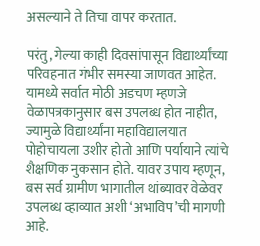असल्याने ते तिचा वापर करतात.

परंतु, गेल्या काही दिवसांपासून विद्यार्थ्यांच्या परिवहनात गंभीर समस्या जाणवत आहेत. यामध्ये सर्वात मोठी अडचण म्हणजे वेळापत्रकानुसार बस उपलब्ध होत नाहीत, ज्यामुळे विद्यार्थ्यांना महाविद्यालयात पोहोचायला उशीर होतो आणि पर्यायाने त्यांचे शैक्षणिक नुकसान होते. यावर उपाय म्हणून, बस सर्व ग्रामीण भागातील थांब्यावर वेळेवर उपलब्ध व्हाव्यात अशी ‘अभाविप’ची मागणी आहे.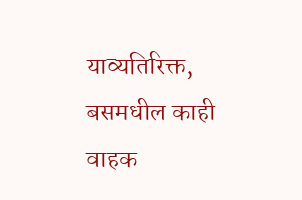याव्यतिरिक्त, बसमधील काही वाहक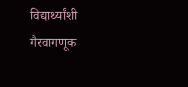विद्यार्थ्यांशी गैरवागणूक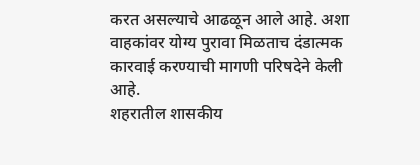करत असल्याचे आढळून आले आहे. अशा वाहकांवर योग्य पुरावा मिळताच दंडात्मक कारवाई करण्याची मागणी परिषदेने केली आहे.
शहरातील शासकीय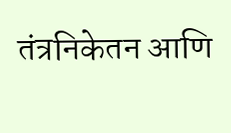तंत्रनिकेतन आणि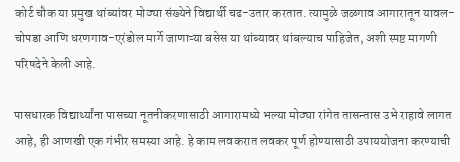कोर्ट चौक या प्रमुख थांब्यांवर मोठ्या संख्येने विद्यार्थी चढ-उतार करतात. त्यामुळे जळगाव आगारातून यावल-चोपडा आणि धरणगाव-एरंडोल मार्गे जाणाऱ्या बसेस या थांब्यावर थांबल्याच पाहिजेत, अशी स्पष्ट मागणी परिषदेने केली आहे.

पासधारक विद्यार्थ्यांना पासच्या नूतनीकरणासाठी आगारामध्ये भल्या मोठ्या रांगेत तासन्तास उभे राहावे लागत आहे, ही आणखी एक गंभीर समस्या आहे. हे काम लवकरात लवकर पूर्ण होण्यासाठी उपाययोजना करण्याची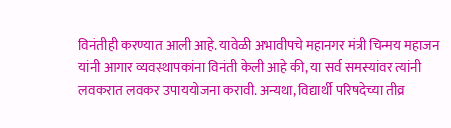विनंतीही करण्यात आली आहे. यावेळी अभावीपचे महानगर मंत्री चिन्मय महाजन यांनी आगार व्यवस्थापकांना विनंती केली आहे की, या सर्व समस्यांवर त्यांनी लवकरात लवकर उपाययोजना करावी. अन्यथा, विद्यार्थी परिषदेच्या तीव्र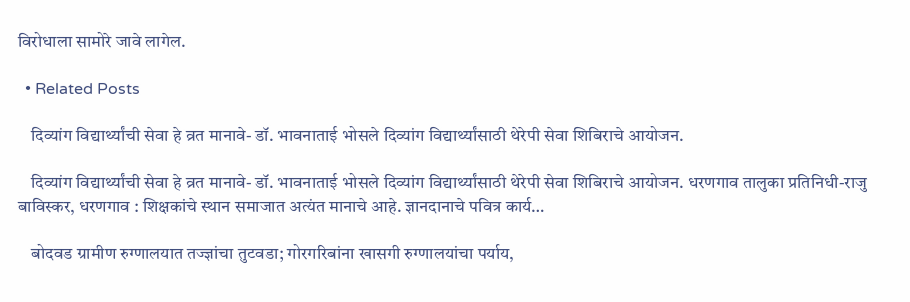विरोधाला सामोरे जावे लागेल.

  • Related Posts

    दिव्यांग विद्यार्थ्यांची सेवा हे व्रत मानावे- डॉ. भावनाताई भोसले दिव्यांग विद्यार्थ्यांसाठी थेरेपी सेवा शिबिराचे आयोजन.

    दिव्यांग विद्यार्थ्यांची सेवा हे व्रत मानावे- डॉ. भावनाताई भोसले दिव्यांग विद्यार्थ्यांसाठी थेरेपी सेवा शिबिराचे आयोजन. धरणगाव तालुका प्रतिनिधी-राजु बाविस्कर, धरणगाव : शिक्षकांचे स्थान समाजात अत्यंत मानाचे आहे. ज्ञानदानाचे पवित्र कार्य…

    बोदवड ग्रामीण रुग्णालयात तज्ज्ञांचा तुटवडा; गोरगरिबांना खासगी रुग्णालयांचा पर्याय,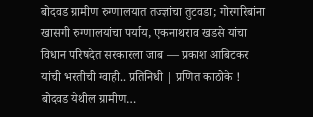बोदवड ग्रामीण रुग्णालयात तज्ज्ञांचा तुटवडा; गोरगरिबांना खासगी रुग्णालयांचा पर्याय, एकनाथराव खडसे यांचा विधान परिषदेत सरकारला जाब — प्रकाश आबिटकर यांची भरतीची ग्वाही.. प्रतिनिधी | प्रणित काठोके ! बोदवड येथील ग्रामीण…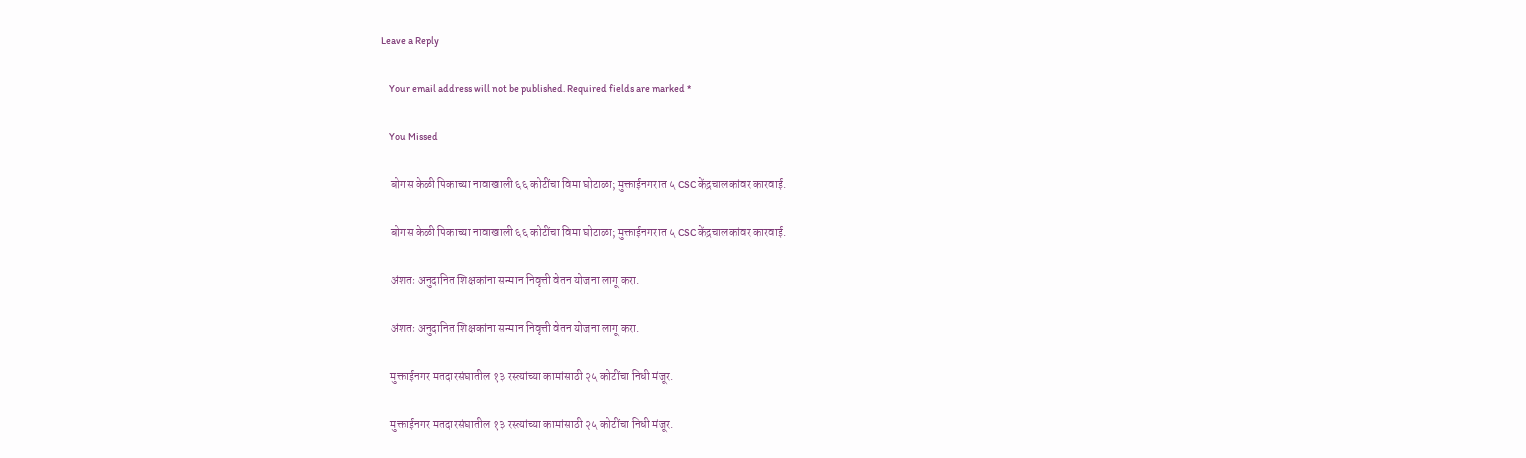Leave a Reply

    Your email address will not be published. Required fields are marked *

    You Missed

    बोगस केळी पिकाच्या नावाखाली ६६ कोटींचा विमा घोटाळा; मुक्ताईनगरात ५ CSC केंद्रचालकांवर कारवाई.

    बोगस केळी पिकाच्या नावाखाली ६६ कोटींचा विमा घोटाळा; मुक्ताईनगरात ५ CSC केंद्रचालकांवर कारवाई.

    अंशतः अनुदानित शिक्षकांना सन्मान निवृत्ती वेतन योजना लागू करा.

    अंशतः अनुदानित शिक्षकांना सन्मान निवृत्ती वेतन योजना लागू करा.

    मुक्ताईनगर मतदारसंघातील १३ रस्त्यांच्या कामांसाठी २५ कोटींचा निधी मंजूर.

    मुक्ताईनगर मतदारसंघातील १३ रस्त्यांच्या कामांसाठी २५ कोटींचा निधी मंजूर.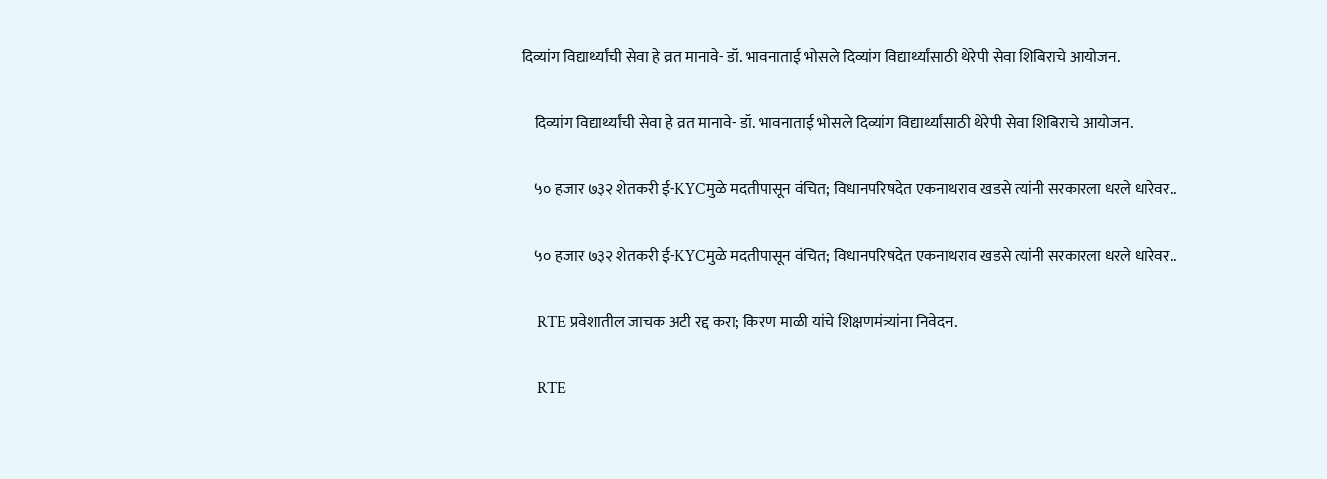दिव्यांग विद्यार्थ्यांची सेवा हे व्रत मानावे- डॉ. भावनाताई भोसले दिव्यांग विद्यार्थ्यांसाठी थेरेपी सेवा शिबिराचे आयोजन.

    दिव्यांग विद्यार्थ्यांची सेवा हे व्रत मानावे- डॉ. भावनाताई भोसले दिव्यांग विद्यार्थ्यांसाठी थेरेपी सेवा शिबिराचे आयोजन.

    ५० हजार ७३२ शेतकरी ई-KYCमुळे मदतीपासून वंचित; विधानपरिषदेत एकनाथराव खडसे त्यांनी सरकारला धरले धारेवर..

    ५० हजार ७३२ शेतकरी ई-KYCमुळे मदतीपासून वंचित; विधानपरिषदेत एकनाथराव खडसे त्यांनी सरकारला धरले धारेवर..

    RTE प्रवेशातील जाचक अटी रद्द करा; किरण माळी यांचे शिक्षणमंत्र्यांना निवेदन.

    RTE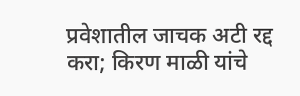प्रवेशातील जाचक अटी रद्द करा; किरण माळी यांचे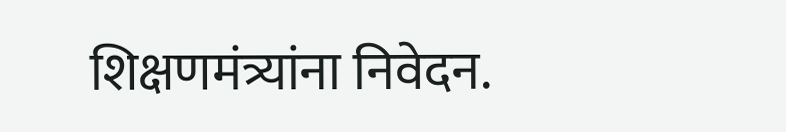शिक्षणमंत्र्यांना निवेदन.